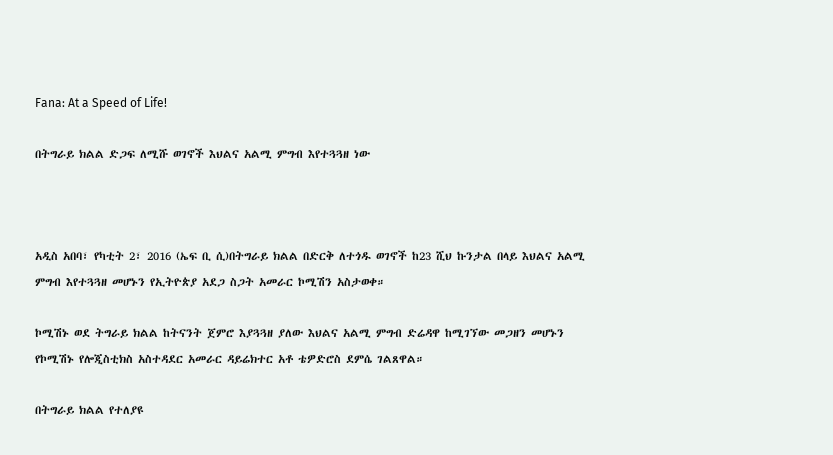Fana: At a Speed of Life!

በትግራይ ክልል ድጋፍ ለሚሹ ወገኖች እህልና አልሚ ምግብ እየተጓጓዘ ነው



አዲስ አበባ፣ የካቲት 2፣ 2016 (ኤፍ ቢ ሲ)በትግራይ ክልል በድርቅ ለተጎዱ ወገኖች ከ23 ሺህ ኩንታል በላይ እህልና አልሚ ምግብ እየተጓጓዘ መሆኑን የኢትዮጵያ አደጋ ስጋት አመራር ኮሚሽን አስታወቀ።

ኮሚሽኑ ወደ ትግራይ ክልል ከትናንት ጀምሮ እያጓጓዘ ያለው እህልና አልሚ ምግብ ድሬዳዋ ከሚገኘው መጋዘን መሆኑን የኮሚሽኑ የሎጂስቲክስ አስተዳደር አመራር ዳይሬክተር አቶ ቴዎድሮስ ደምሴ ገልጸዋል።

በትግራይ ክልል የተለያዩ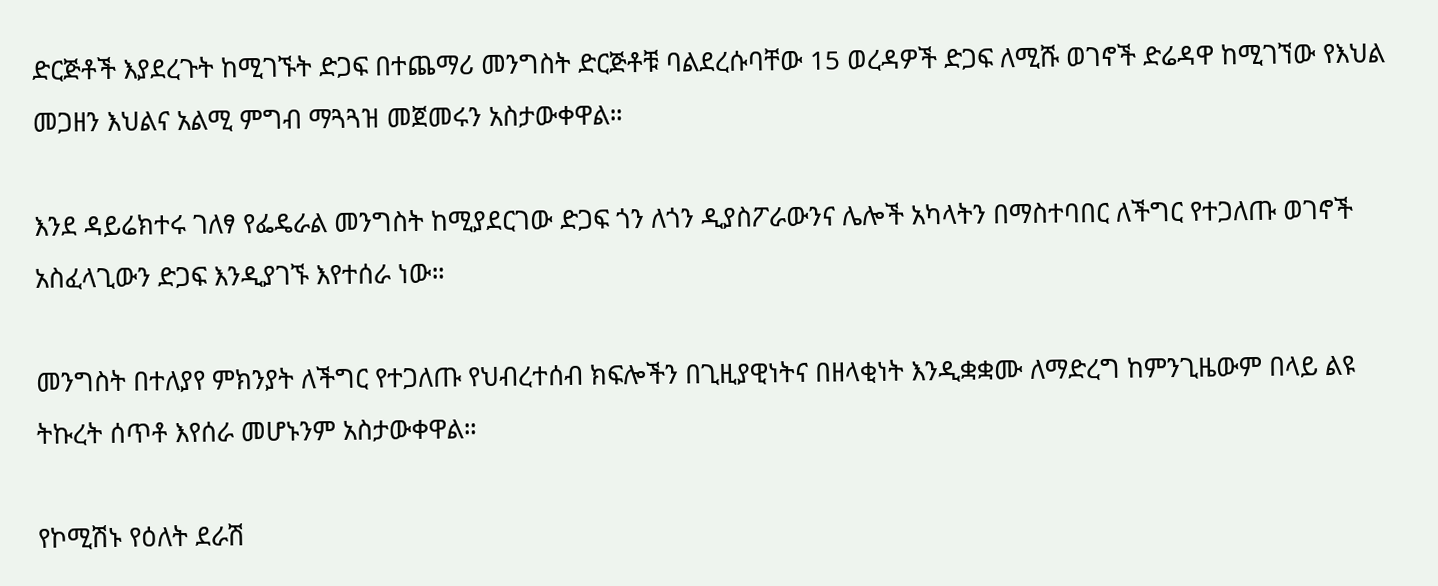ድርጅቶች እያደረጉት ከሚገኙት ድጋፍ በተጨማሪ መንግስት ድርጅቶቹ ባልደረሱባቸው 15 ወረዳዎች ድጋፍ ለሚሹ ወገኖች ድሬዳዋ ከሚገኘው የእህል መጋዘን እህልና አልሚ ምግብ ማጓጓዝ መጀመሩን አስታውቀዋል።

እንደ ዳይሬክተሩ ገለፃ የፌዴራል መንግስት ከሚያደርገው ድጋፍ ጎን ለጎን ዲያስፖራውንና ሌሎች አካላትን በማስተባበር ለችግር የተጋለጡ ወገኖች አስፈላጊውን ድጋፍ እንዲያገኙ እየተሰራ ነው።

መንግስት በተለያየ ምክንያት ለችግር የተጋለጡ የህብረተሰብ ክፍሎችን በጊዚያዊነትና በዘላቂነት እንዲቋቋሙ ለማድረግ ከምንጊዜውም በላይ ልዩ ትኩረት ሰጥቶ እየሰራ መሆኑንም አስታውቀዋል።

የኮሚሽኑ የዕለት ደራሽ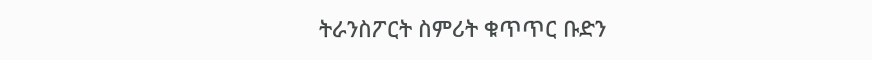ትራንስፖርት ስምሪት ቁጥጥር ቡድን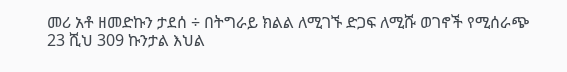መሪ አቶ ዘመድኩን ታደሰ ÷ በትግራይ ክልል ለሚገኙ ድጋፍ ለሚሹ ወገኖች የሚሰራጭ 23 ሺህ 309 ኩንታል እህል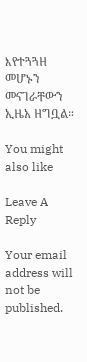እየተጓጓዘ መሆኑን መናገራቸውን ኢዜአ ዘግቧል።

You might also like

Leave A Reply

Your email address will not be published.